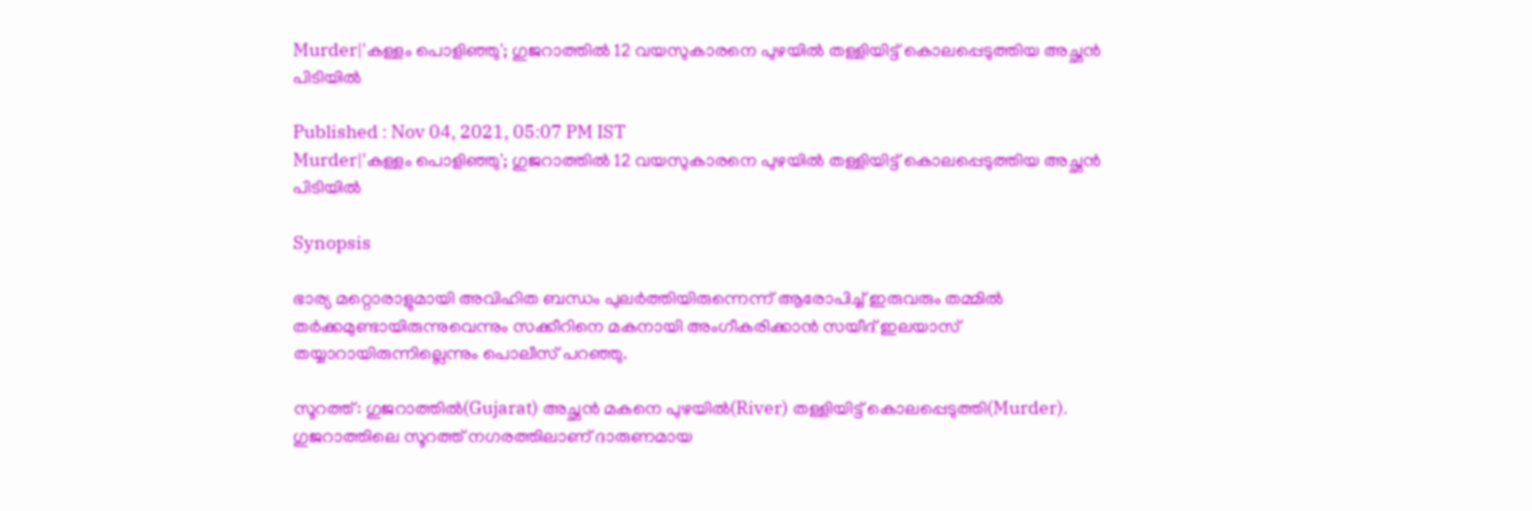Murder|'കള്ളം പൊളിഞ്ഞു'; ഗുജറാത്തില്‍ 12 വയസുകാരനെ പുഴയില്‍ തള്ളിയിട്ട് കൊലപ്പെടുത്തിയ അച്ഛന്‍ പിടിയില്‍

Published : Nov 04, 2021, 05:07 PM IST
Murder|'കള്ളം പൊളിഞ്ഞു'; ഗുജറാത്തില്‍ 12 വയസുകാരനെ പുഴയില്‍ തള്ളിയിട്ട് കൊലപ്പെടുത്തിയ അച്ഛന്‍ പിടിയില്‍

Synopsis

ഭാര്യ മറ്റൊരാളുമായി അവിഹിത ബന്ധം പുലര്‍ത്തിയിരുന്നെന്ന് ആരോപിച്ച് ഇരുവരും തമ്മില്‍ തര്‍ക്കമുണ്ടായിരുന്നുവെന്നും സക്കീറിനെ മകനായി അംഗീകരിക്കാന്‍ സയീദ് ഇലയാസ് തയ്യാറായിരുന്നില്ലെന്നും പൊലീസ് പറഞ്ഞു.

സൂറത്ത്: ഗുജറാത്തില്‍(Gujarat) അച്ഛന്‍ മകനെ പുഴയില്‍(River) തള്ളിയിട്ട് കൊലപ്പെടുത്തി(Murder). ഗുജറാത്തിലെ സൂറത്ത് നഗരത്തിലാണ് ദാരുണമായ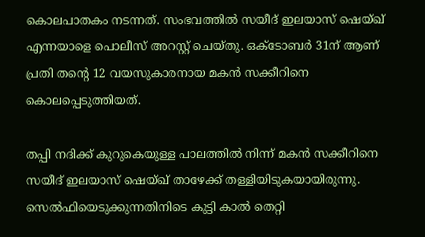കൊലപാതകം നടന്നത്. സംഭവത്തില്‍ സയീദ് ഇലയാസ് ഷെയ്ഖ് എന്നയാളെ പൊലീസ് അറസ്റ്റ് ചെയ്തു. ഒക്ടോബര്‍ 31ന് ആണ് പ്രതി തന്‍റെ 12 വയസുകാരനായ മകന്‍ സക്കീറിനെ കൊലപ്പെടുത്തിയത്.

തപ്പി നദിക്ക് കുറുകെയുള്ള പാലത്തിൽ നിന്ന് മകൻ സക്കീറിനെ  സയീദ് ഇലയാസ് ഷെയ്ഖ് താഴേക്ക് തള്ളിയിടുകയായിരുന്നു.   സെൽഫിയെടുക്കുന്നതിനിടെ കുട്ടി കാല്‍ തെറ്റി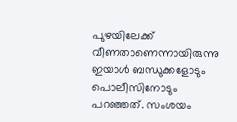പുഴയിലേക്ക് വീണതാണെന്നായിരുന്നു ഇയാള്‍ ബന്ധുക്കളോടും പൊലീസിനോടും പറഞ്ഞത്. സംശയം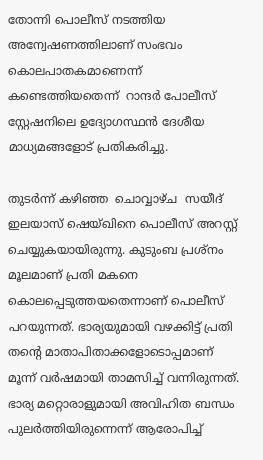തോന്നി പൊലീസ് നടത്തിയ അന്വേഷണത്തിലാണ് സംഭവം കൊലപാതകമാണെന്ന് കണ്ടെത്തിയതെന്ന്  റാന്ദർ പോലീസ് സ്റ്റേഷനിലെ ഉദ്യോഗസ്ഥൻ ദേശീയ മാധ്യമങ്ങളോട് പ്രതികരിച്ചു.

തുടര്‍ന്ന് കഴിഞ്ഞ  ചൊവ്വാഴ്ച  സയീദ് ഇലയാസ് ഷെയ്ഖിനെ പൊലീസ് അറസ്റ്റ് ചെയ്യുകയായിരുന്നു. കുടുംബ പ്രശ്നം മൂലമാണ് പ്രതി മകനെ കൊലപ്പെടുത്തയതെന്നാണ് പൊലീസ് പറയുന്നത്. ഭാര്യയുമായി വഴക്കിട്ട് പ്രതി തന്‍റെ മാതാപിതാക്കളോടൊപ്പമാണ് മൂന്ന് വര്‍ഷമായി താമസിച്ച് വന്നിരുന്നത്. ഭാര്യ മറ്റൊരാളുമായി അവിഹിത ബന്ധം പുലര്‍ത്തിയിരുന്നെന്ന് ആരോപിച്ച്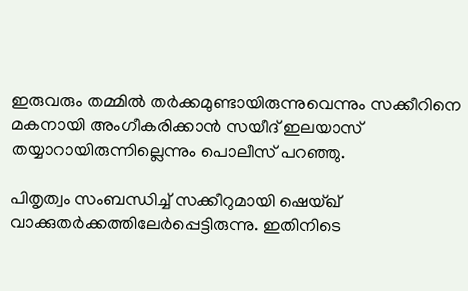ഇരുവരും തമ്മില്‍ തര്‍ക്കമുണ്ടായിരുന്നുവെന്നും സക്കീറിനെ മകനായി അംഗീകരിക്കാന്‍ സയീദ് ഇലയാസ് തയ്യാറായിരുന്നില്ലെന്നും പൊലീസ് പറഞ്ഞു.

പിതൃത്വം സംബന്ധിച്ച് സക്കീറുമായി ഷെയ്ഖ് വാക്കുതര്‍ക്കത്തിലേര്‍പ്പെട്ടിരുന്നു. ഇതിനിടെ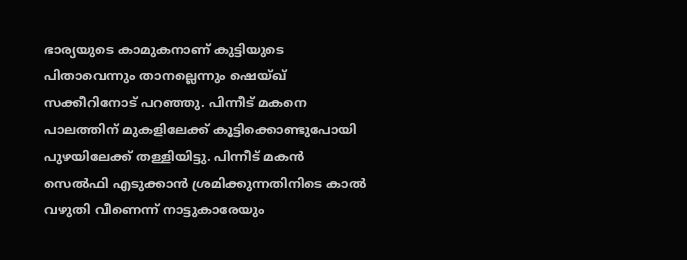ഭാര്യയുടെ കാമുകനാണ് കുട്ടിയുടെ പിതാവെന്നും താനല്ലെന്നും ഷെയ്ഖ് സക്കീറിനോട് പറഞ്ഞു. പിന്നീട് മകനെ പാലത്തിന് മുകളിലേക്ക് കൂട്ടിക്കൊണ്ടുപോയി പുഴയിലേക്ക് തള്ളിയിട്ടു. പിന്നീട് മകന്‍ സെല്‍ഫി എടുക്കാന്‍ ശ്രമിക്കുന്നതിനിടെ കാല്‍ വഴുതി വീണെന്ന് നാട്ടുകാരേയും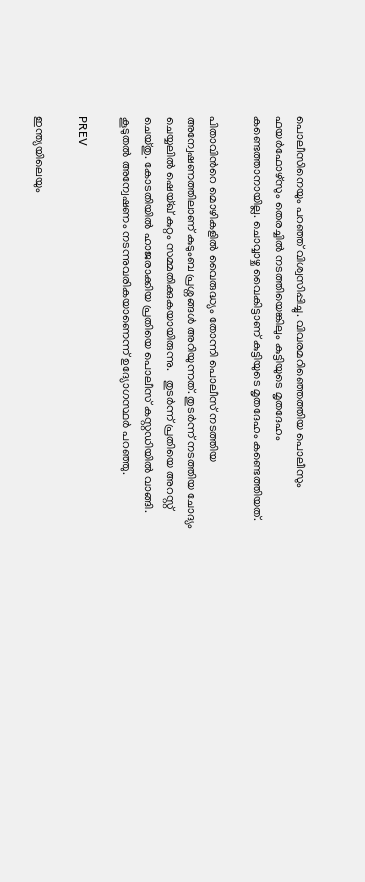പൊലീസിനെയും പറഞ്ഞ് വിശ്വസിപ്പിച്ചു. വിവരമറിഞ്ഞെത്തിയ പൊലീസും ഫയര്‍ഫോഴ്സും തെരച്ചില്‍ നടത്തിയെങ്കിലും കുട്ടിയുടെ മൃതദേഹം കണ്ടെത്താനായില്ല. ചൊവ്വാഴ്ച വൈകിട്ടാണ് കുട്ടിയുടെ മൃതദേഹം കണ്ടെത്തിയത്.

പിതാവിന്‍റെ മൊഴികളില്‍ വൈരുദ്ധ്യം തോന്നി പൊലീസ് നടത്തിയ അന്വേഷണത്തിലാണ് കുടുംബ പ്രശ്നങ്ങള്‍ അറിയുന്നത്. തുടര്‍ന്ന് നടത്തിയ ചോദ്യം ചെയ്യലില്‍ ഷെയ്ഖ് കുറ്റം സമ്മതിക്കുകയായിരുന്നു.   തുടർന്ന് പ്രതിയെ അറസ്റ്റ് ചെയ്തു. കോടതിയില്‍ ഹാജരാക്കിയ പ്രതിയെ പൊലീസ് കസ്റ്റഡിയില്‍ വാങ്ങി. കൂടുതൽ അന്വേഷണം നടന്നുവരികയാണെന്ന് ഉദ്യോഗസ്ഥർ പറഞ്ഞു.

PREV

ഇന്ത്യയിലെയും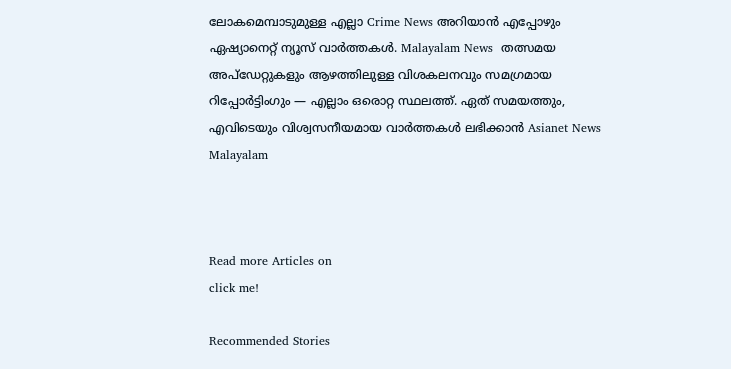ലോകമെമ്പാടുമുള്ള എല്ലാ Crime News അറിയാൻ എപ്പോഴും ഏഷ്യാനെറ്റ് ന്യൂസ് വാർത്തകൾ. Malayalam News  തത്സമയ അപ്‌ഡേറ്റുകളും ആഴത്തിലുള്ള വിശകലനവും സമഗ്രമായ റിപ്പോർട്ടിംഗും — എല്ലാം ഒരൊറ്റ സ്ഥലത്ത്. ഏത് സമയത്തും, എവിടെയും വിശ്വസനീയമായ വാർത്തകൾ ലഭിക്കാൻ Asianet News Malayalam



Read more Articles on
click me!

Recommended Stories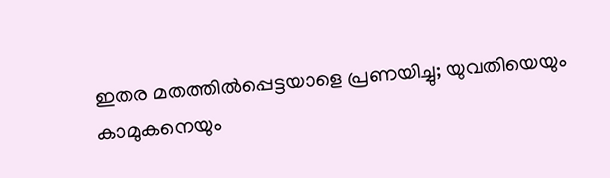ഇതര മതത്തില്‍പ്പെട്ടയാളെ പ്രണയിച്ചു; യുവതിയെയും കാമുകനെയും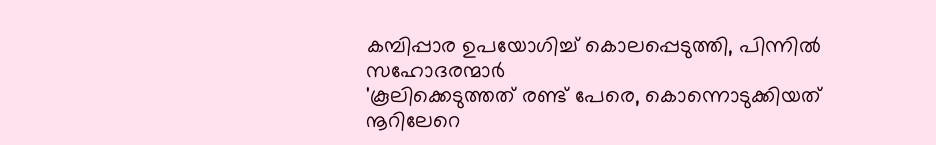കമ്പിപ്പാര ഉപയോഗിച്ച് കൊലപ്പെടുത്തി, പിന്നില്‍ സഹോദരന്മാര്‍
'കൂലിക്കെടുത്തത് രണ്ട് പേരെ, കൊന്നൊടുക്കിയത് നൂറിലേറെ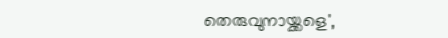തെരുവുനായ്ക്കളെ',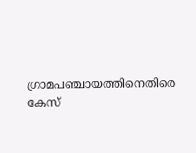ഗ്രാമപഞ്ചായത്തിനെതിരെ കേസ്